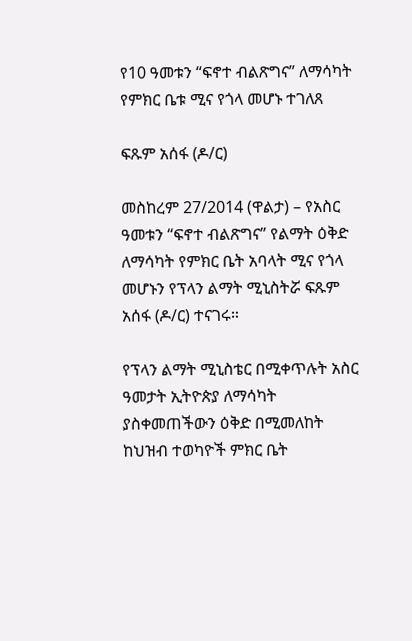የ10 ዓመቱን “ፍኖተ ብልጽግና” ለማሳካት የምክር ቤቱ ሚና የጎላ መሆኑ ተገለጸ

ፍጹም አሰፋ (ዶ/ር)

መስከረም 27/2014 (ዋልታ) – የአስር ዓመቱን “ፍኖተ ብልጽግና” የልማት ዕቅድ ለማሳካት የምክር ቤት አባላት ሚና የጎላ መሆኑን የፕላን ልማት ሚኒስትሯ ፍጹም አሰፋ (ዶ/ር) ተናገሩ።

የፕላን ልማት ሚኒስቴር በሚቀጥሉት አስር ዓመታት ኢትዮጵያ ለማሳካት ያስቀመጠችውን ዕቅድ በሚመለከት ከህዝብ ተወካዮች ምክር ቤት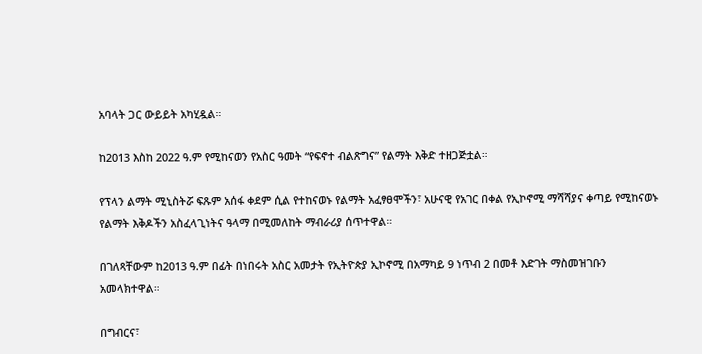አባላት ጋር ውይይት አካሂዷል።

ከ2013 እስከ 2022 ዓ.ም የሚከናወን የአስር ዓመት “የፍኖተ ብልጽግና” የልማት እቅድ ተዘጋጅቷል።

የፕላን ልማት ሚኒስትሯ ፍጹም አሰፋ ቀደም ሲል የተከናወኑ የልማት አፈፃፀሞችን፣ አሁናዊ የአገር በቀል የኢኮኖሚ ማሻሻያና ቀጣይ የሚከናወኑ የልማት እቅዶችን አስፈላጊነትና ዓላማ በሚመለከት ማብራሪያ ሰጥተዋል።

በገለጻቸውም ከ2013 ዓ.ም በፊት በነበሩት አስር አመታት የኢትዮጵያ ኢኮኖሚ በአማካይ 9 ነጥብ 2 በመቶ እድገት ማስመዝገቡን አመላክተዋል።

በግብርና፣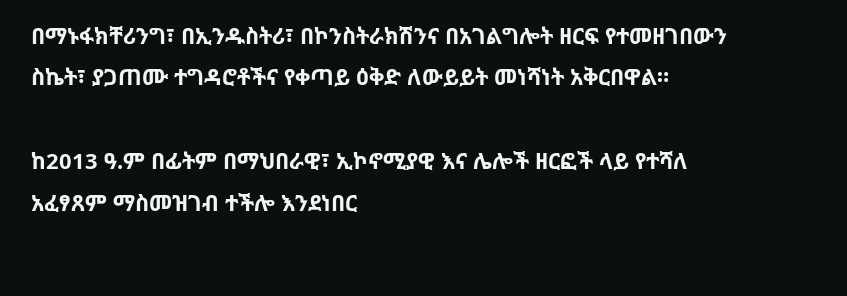በማኑፋክቸሪንግ፣ በኢንዱስትሪ፣ በኮንስትራክሽንና በአገልግሎት ዘርፍ የተመዘገበውን ስኬት፣ ያጋጠሙ ተግዳሮቶችና የቀጣይ ዕቅድ ለውይይት መነሻነት አቅርበዋል።

ከ2013 ዓ.ም በፊትም በማህበራዊ፣ ኢኮኖሚያዊ እና ሌሎች ዘርፎች ላይ የተሻለ አፈፃጸም ማስመዝገብ ተችሎ እንደነበር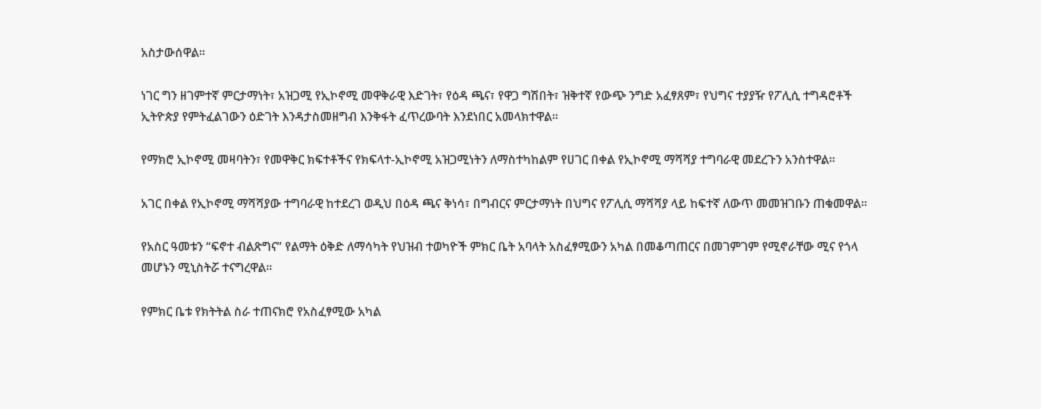አስታውሰዋል።

ነገር ግን ዘገምተኛ ምርታማነት፣ አዝጋሚ የኢኮኖሚ መዋቅራዊ እድገት፣ የዕዳ ጫና፣ የዋጋ ግሽበት፣ ዝቅተኛ የውጭ ንግድ አፈፃጸም፣ የህግና ተያያዥ የፖሊሲ ተግዳሮቶች ኢትዮጵያ የምትፈልገውን ዕድገት እንዳታስመዘግብ እንቅፋት ፈጥረውባት እንደነበር አመላክተዋል።

የማክሮ ኢኮኖሚ መዛባትን፣ የመዋቅር ክፍተቶችና የክፍላተ-ኢኮኖሚ አዝጋሚነትን ለማስተካከልም የሀገር በቀል የኢኮኖሚ ማሻሻያ ተግባራዊ መደረጉን አንስተዋል።

አገር በቀል የኢኮኖሚ ማሻሻያው ተግባራዊ ከተደረገ ወዲህ በዕዳ ጫና ቅነሳ፣ በግብርና ምርታማነት በህግና የፖሊሲ ማሻሻያ ላይ ከፍተኛ ለውጥ መመዝገቡን ጠቁመዋል።

የአስር ዓመቱን “ፍኖተ ብልጽግና” የልማት ዕቅድ ለማሳካት የህዝብ ተወካዮች ምክር ቤት አባላት አስፈፃሚውን አካል በመቆጣጠርና በመገምገም የሚኖራቸው ሚና የጎላ መሆኑን ሚኒስትሯ ተናግረዋል።

የምክር ቤቱ የክትትል ስራ ተጠናክሮ የአስፈፃሚው አካል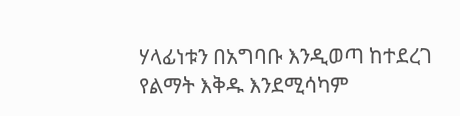ሃላፊነቱን በአግባቡ እንዲወጣ ከተደረገ የልማት እቅዱ እንደሚሳካም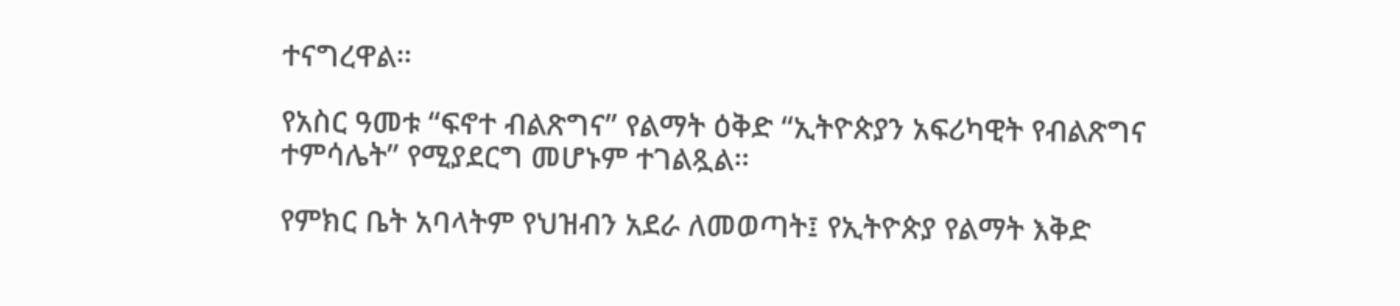ተናግረዋል።

የአስር ዓመቱ “ፍኖተ ብልጽግና” የልማት ዕቅድ “ኢትዮጵያን አፍሪካዊት የብልጽግና ተምሳሌት” የሚያደርግ መሆኑም ተገልጿል።

የምክር ቤት አባላትም የህዝብን አደራ ለመወጣት፤ የኢትዮጵያ የልማት እቅድ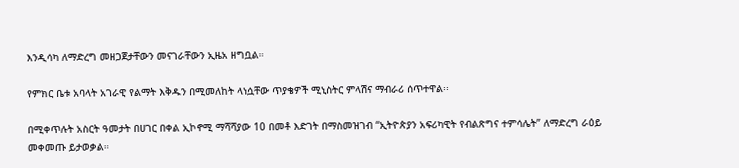እንዲሳካ ለማድረግ መዘጋጀታቸውን መናገራቸውን ኢዜአ ዘግቧል።

የምክር ቤቱ አባላት አገራዊ የልማት እቅዱን በሚመለከት ላነሷቸው ጥያቄዎች ሚኒስትር ምላሽና ማብራሪ ሰጥተዋል፡፡

በሚቀጥሉት አስርት ዓመታት በሀገር በቀል ኢኮኖሚ ማሻሻያው 10 በመቶ እድገት በማስመዝገብ “ኢትዮጵያን አፍሪካዊት የብልጽግና ተምሳሌት” ለማድረግ ራዕይ መቀመጡ ይታወቃል።